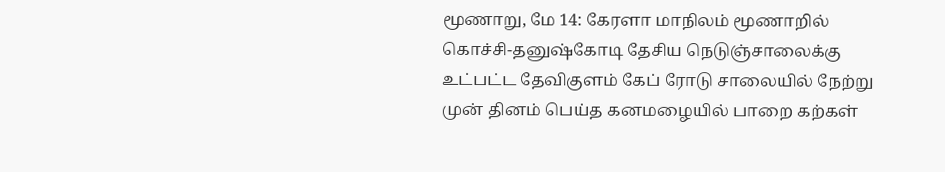மூணாறு, மே 14: கேரளா மாநிலம் மூணாறில் கொச்சி-தனுஷ்கோடி தேசிய நெடுஞ்சாலைக்கு உட்பட்ட தேவிகுளம் கேப் ரோடு சாலையில் நேற்று முன் தினம் பெய்த கனமழையில் பாறை கற்கள்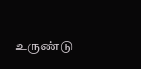உருண்டு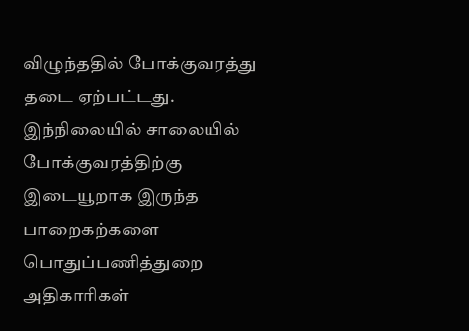விழுந்ததில் போக்குவரத்து தடை ஏற்பட்டது. இந்நிலையில் சாலையில் போக்குவரத்திற்கு இடையூறாக இருந்த பாறைகற்களை பொதுப்பணித்துறை அதிகாரிகள்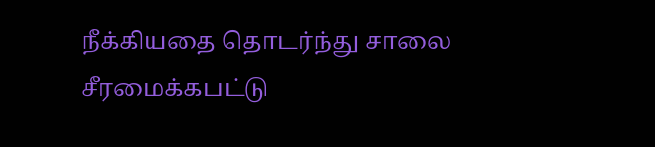நீக்கியதை தொடர்ந்து சாலை சீரமைக்கபட்டு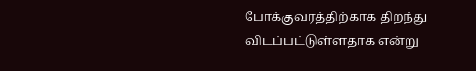போக்குவரத்திற்காக திறந்து விடப்பட்டுள்ளதாக என்று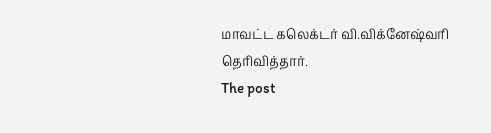மாவட்ட கலெக்டர் வி.விக்னேஷ்வரி தெரிவித்தார்.
The post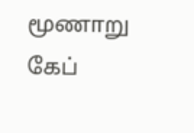மூணாறு கேப்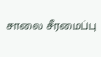சாலை சீரமைப்பு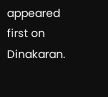appeared first on Dinakaran.